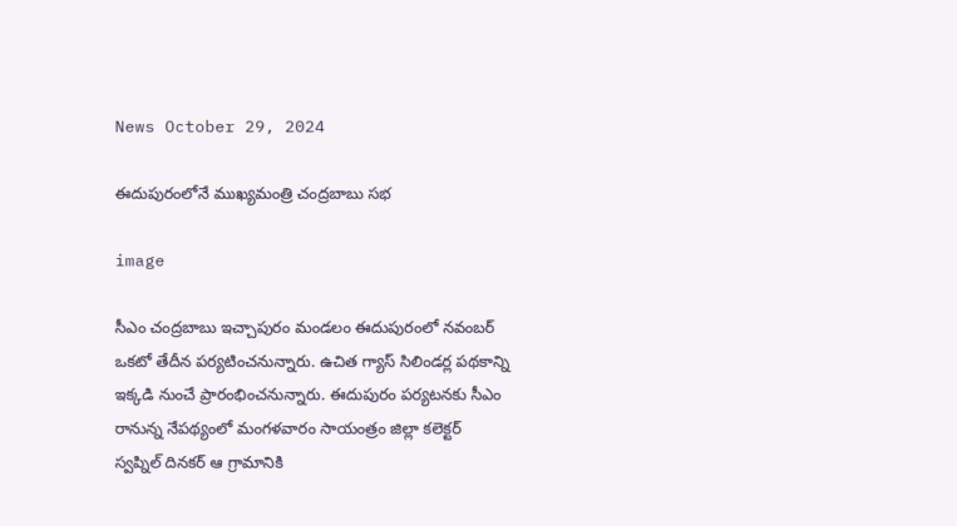News October 29, 2024

ఈదుపురంలోనే ముఖ్యమంత్రి చంద్రబాబు సభ

image

సీఎం చంద్రబాబు ఇచ్చాపురం మండలం ఈదుపురంలో నవంబర్ ఒకటో తేదీన పర్యటించనున్నారు. ఉచిత గ్యాస్ సిలిండర్ల పథకాన్ని ఇక్కడి నుంచే ప్రారంభించనున్నారు. ఈదుపురం పర్యటనకు సీఎం రానున్న నేపథ్యంలో మంగళవారం సాయంత్రం జిల్లా కలెక్టర్ స్వప్నిల్ దినకర్ ఆ గ్రామానికి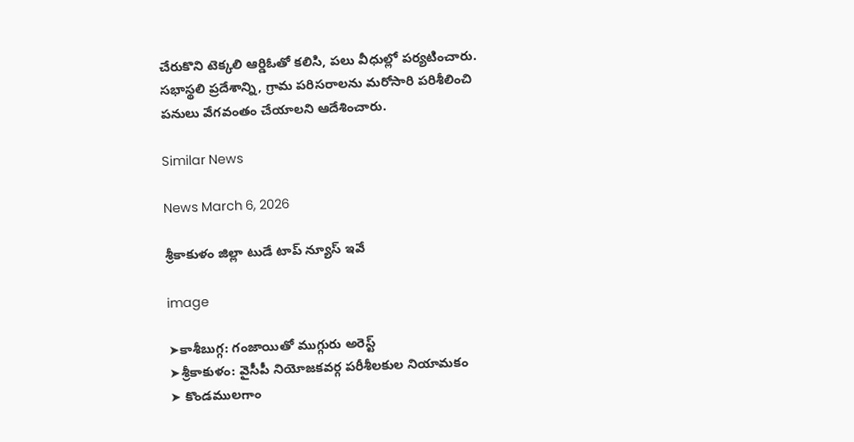చేరుకొని టెక్కలి ఆర్డిఓతో కలిసి, పలు వీధుల్లో పర్యటించారు. సభాస్థలి ప్రదేశాన్ని, గ్రామ పరిసరాలను మరోసారి పరిశీలించి పనులు వేగవంతం చేయాలని ఆదేశించారు.

Similar News

News March 6, 2026

శ్రీకాకుళం జిల్లా టుడే టాప్ న్యూస్ ఇవే

image

➤కాశీబుగ్గ: గంజాయితో ముగ్గురు అరెస్ట్
➤శ్రీకాకుళం: వైసీపీ నియోజకవర్గ పరీశీలకుల నియామకం
➤ కొండములగాం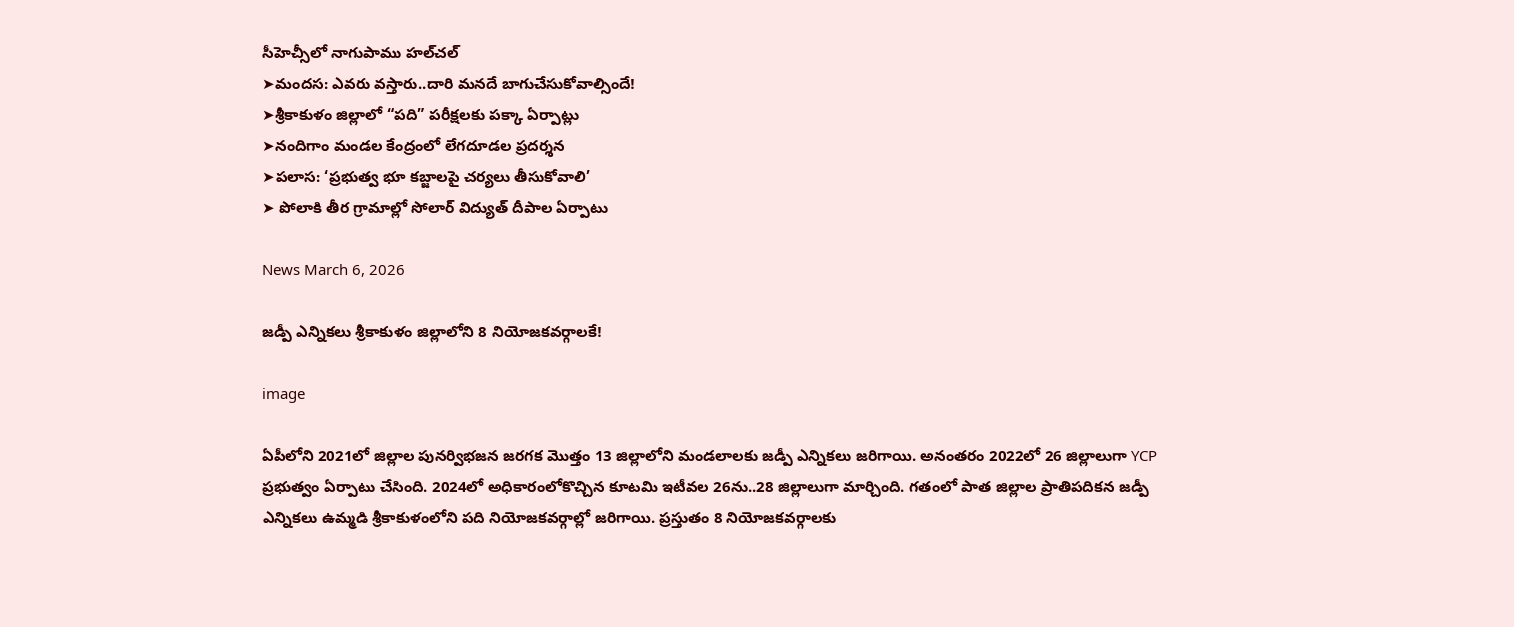సీహెచ్సీలో నాగుపాము హల్‌చల్
➤మందస: ఎవరు వస్తారు..దారి మనదే బాగుచేసుకోవాల్సిందే!
➤శ్రీకాకుళం జిల్లాలో “పది” పరీక్షలకు పక్కా ఏర్పాట్లు
➤నందిగాం మండల కేంద్రంలో లేగదూడల ప్రదర్శన
➤పలాస: ‘ప్రభుత్వ భూ కబ్జాలపై చర్యలు తీసుకోవాలి’
➤ పోలాకి తీర గ్రామాల్లో సోలార్ విద్యుత్ దీపాల ఏర్పాటు

News March 6, 2026

జడ్పీ ఎన్నికలు శ్రీకాకుళం జిల్లాలోని 8 నియోజకవర్గాలకే!

image

ఏపీలోని 2021లో జిల్లాల పునర్విభజన జరగక మొత్తం 13 జిల్లాలోని మండలాలకు జడ్పీ ఎన్నికలు జరిగాయి. అనంతరం 2022లో 26 జిల్లాలుగా YCP ప్రభుత్వం ఏర్పాటు చేసింది. 2024లో అధికారంలోకొచ్చిన కూటమి ఇటీవల 26ను..28 జిల్లాలుగా మార్చింది. గతంలో పాత జిల్లాల ప్రాతిపదికన జడ్పీ ఎన్నికలు ఉమ్మడి శ్రీకాకుళంలోని పది నియోజకవర్గాల్లో జరిగాయి. ప్రస్తుతం 8 నియోజకవర్గాలకు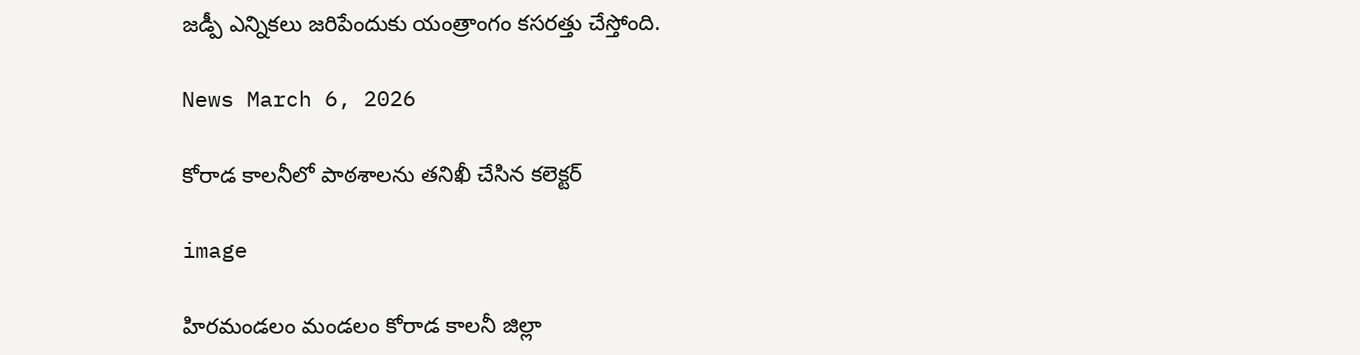జడ్పీ ఎన్నికలు జరిపేందుకు యంత్రాంగం కసరత్తు చేస్తోంది.

News March 6, 2026

కోరాడ కాలనీలో పాఠశాలను తనిఖీ చేసిన కలెక్టర్

image

హిరమండలం మండలం కోరాడ కాలనీ జిల్లా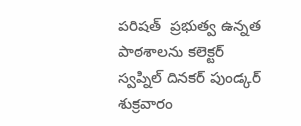పరిషత్  ప్రభుత్వ ఉన్నత పాఠశాలను కలెక్టర్ స్వప్నిల్ దినకర్ పుండ్కర్ శుక్రవారం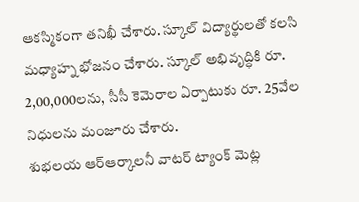ఆకస్మికంగా తనిఖీ చేశారు. స్కూల్ విద్యార్థులతో కలసి మధ్యాహ్న భోజనం చేశారు. స్కూల్ అభివృద్ధికి రూ. 2,00,000లను, సీసీ కెమెరాల ఏర్పాటుకు రూ. 25వేల నిధులను మంజూరు చేశారు.
శుభలయ ఆర్‌ఆర్కాలనీ వాటర్ ట్యాంక్ మెట్ల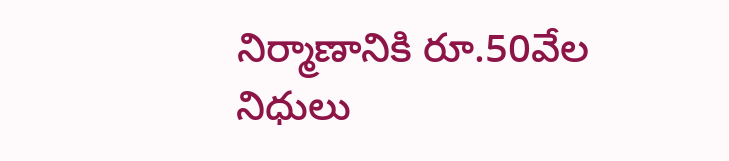నిర్మాణానికి రూ.50వేల నిధులు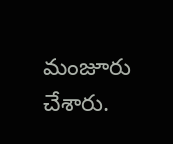మంజూరు చేశారు.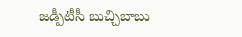జడ్పీటీసీ బుచ్చిబాబు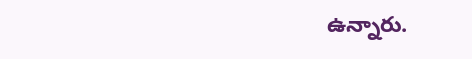ఉన్నారు.